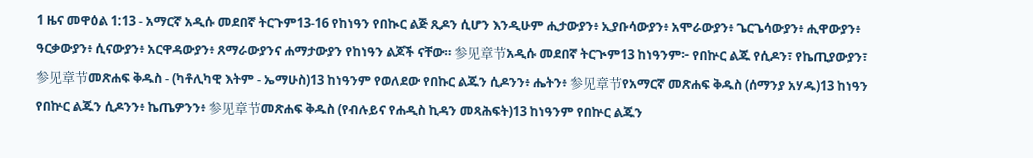1 ዜና መዋዕል 1:13 - አማርኛ አዲሱ መደበኛ ትርጉም13-16 የከነዓን የበኲር ልጅ ጺዶን ሲሆን እንዲሁም ሒታውያን፥ ኢያቡሳውያን፥ አሞራውያን፥ ጌርጌሳውያን፥ ሒዋውያን፥ ዓርቃውያን፥ ሲናውያን፥ አርዋዳውያን፥ ጸማራውያንና ሐማታውያን የከነዓን ልጆች ናቸው። 参见章节አዲሱ መደበኛ ትርጒም13 ከነዓንም፦ የበኵር ልጁ የሲዶን፣ የኬጢያውያን፣ 参见章节መጽሐፍ ቅዱስ - (ካቶሊካዊ እትም - ኤማሁስ)13 ከነዓንም የወለደው የበኩር ልጁን ሲዶንን፥ ሔትን፥ 参见章节የአማርኛ መጽሐፍ ቅዱስ (ሰማንያ አሃዱ)13 ከነዓን የበኵር ልጁን ሲዶንን፥ ኬጤዎንን፥ 参见章节መጽሐፍ ቅዱስ (የብሉይና የሐዲስ ኪዳን መጻሕፍት)13 ከነዓንም የበኵር ልጁን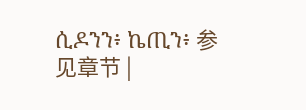ሲዶንን፥ ኬጢን፥ 参见章节 |